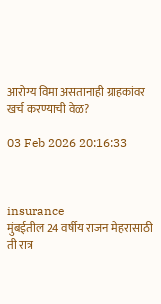आरोग्य विमा असतानाही ग्राहकांवर खर्च करण्याची वेळ?

03 Feb 2026 20:16:33



insurance
मुंबईतील 24 वर्षीय राजन मेहरासाठी ती रात्र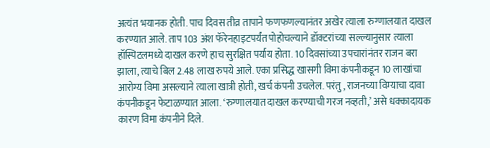अत्यंत भयानक होती. पाच दिवस तीव्र तापाने फणफणल्यानंतर अखेर त्याला रुग्णालयात दाखल करण्यात आले. ताप 103 अंश फॅरेनहाइटपर्यंत पोहोचल्याने डॉक्टरांच्या सल्ल्यानुसार त्याला हॉस्पिटलमध्ये दाखल करणे हाच सुरक्षित पर्याय होता. 10 दिवसांच्या उपचारांनंतर राजन बरा झाला, त्याचे बिल 2.48 लाख रुपये आले. एका प्रसिद्ध खासगी विमा कंपनीकडून 10 लाखांचा आरोग्य विमा असल्याने त्याला खात्री होती, खर्च कंपनी उचलेल. परंतु, राजनच्या विम्याचा दावा कंपनीकडून फेटाळण्यात आला. ‘रुग्णालयात दाखल करण्याची गरज नव्हती,’ असे धक्कादायक कारण विमा कंपनीने दिले.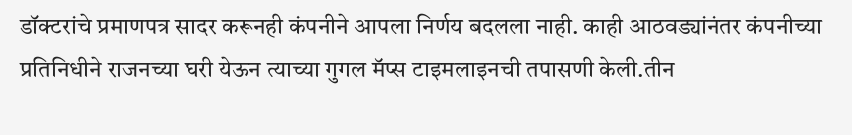डॉक्टरांचे प्रमाणपत्र सादर करूनही कंपनीने आपला निर्णय बदलला नाही. काही आठवड्यांनंतर कंपनीच्या प्रतिनिधीने राजनच्या घरी येऊन त्याच्या गुगल मॅप्स टाइमलाइनची तपासणी केली.तीन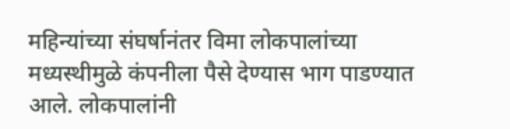महिन्यांच्या संघर्षानंतर विमा लोकपालांच्या मध्यस्थीमुळे कंपनीला पैसे देण्यास भाग पाडण्यात आले. लोकपालांनी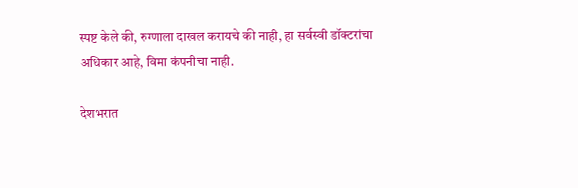स्पष्ट केले की, रुग्णाला दाखल करायचे की नाही, हा सर्वस्वी डॉक्टरांचा अधिकार आहे, विमा कंपनीचा नाही.

देशभरात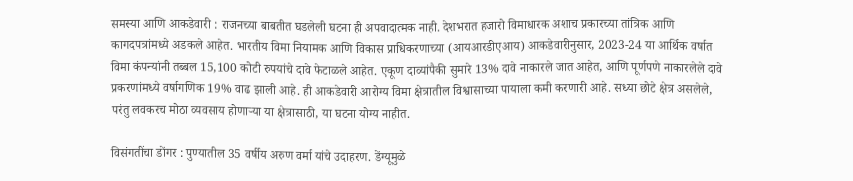समस्या आणि आकडेवारी : राजनच्या बाबतीत घडलेली घटना ही अपवादात्मक नाही. देशभरात हजारो विमाधारक अशाच प्रकारच्या तांत्रिक आणि कागदपत्रांमध्ये अडकले आहेत. भारतीय विमा नियामक आणि विकास प्राधिकरणाच्या (आयआरडीएआय) आकडेवारीनुसार, 2023-24 या आर्थिक वर्षात विमा कंपन्यांनी तब्बल 15,100 कोटी रुपयांचे दावे फेटाळले आहेत. एकूण दाव्यांपैकी सुमारे 13% दावे नाकारले जात आहेत, आणि पूर्णपणे नाकारलेले दावे प्रकरणांमध्ये वर्षागणिक 19% वाढ झाली आहे. ही आकडेवारी आरोग्य विमा क्षेत्रातील विश्वासाच्या पायाला कमी करणारी आहे. सध्या छोटे क्षेत्र असलेले, परंतु लवकरच मोठा व्यवसाय होणाऱ्या या क्षेत्रासाठी, या घटना योग्य नाहीत.

विसंगतींचा डोंगर : पुण्यातील 35 वर्षीय अरुण वर्मा यांचे उदाहरण. डेंग्यूमुळे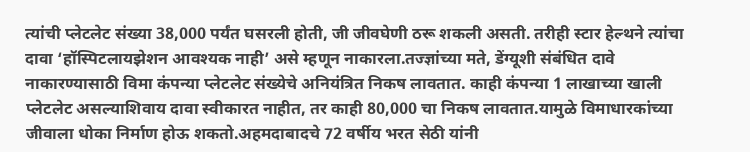त्यांची प्लेटलेट संख्या 38,000 पर्यंत घसरली होती, जी जीवघेणी ठरू शकली असती. तरीही स्टार हेल्थने त्यांचा दावा ‘हॉस्पिटलायझेशन आवश्यक नाही’ असे म्हणून नाकारला.तज्ज्ञांच्या मते, डेंग्यूशी संबंधित दावे नाकारण्यासाठी विमा कंपन्या प्लेटलेट संख्येचे अनियंत्रित निकष लावतात. काही कंपन्या 1 लाखाच्या खाली प्लेटलेट असल्याशिवाय दावा स्वीकारत नाहीत, तर काही 80,000 चा निकष लावतात.यामुळे विमाधारकांच्या जीवाला धोका निर्माण होऊ शकतो.अहमदाबादचे 72 वर्षीय भरत सेठी यांनी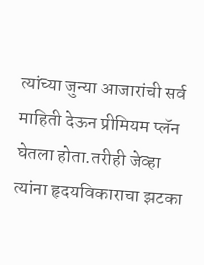त्यांच्या जुन्या आजारांची सर्व माहिती देऊन प्रीमियम प्लॅन घेतला होता.तरीही जेव्हा त्यांना हृदयविकाराचा झटका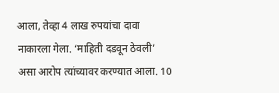आला, तेव्हा 4 लाख रुपयांचा दावा नाकारला गेला. ‘माहिती दडवून ठेवली’ असा आरोप त्यांच्यावर करण्यात आला. 10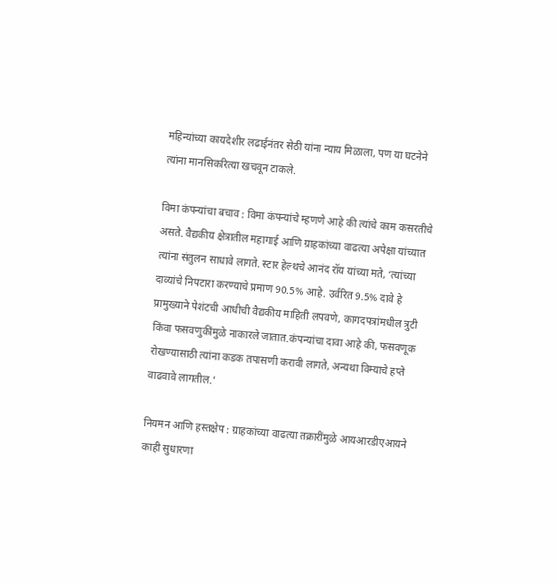महिन्यांच्या कायदेशीर लढाईनंतर सेठी यांना न्याय मिळाला, पण या घटनेने त्यांना मानसिकरित्या खचवून टाकले.

विमा कंपन्यांचा बचाव : विमा कंपन्यांचे म्हणणे आहे की त्यांचे काम कसरतीचे असते. वैद्यकीय क्षेत्रातील महागाई आणि ग्राहकांच्या वाढत्या अपेक्षा यांच्यात त्यांना संतुलन साधावे लागते. स्टार हेल्थचे आनंद रॉय यांच्या मते, ‘त्यांच्या दाव्यांचे निपटारा करण्याचे प्रमाण 90.5% आहे. उर्वरित 9.5% दावे हे प्रामुख्याने पेशंटची आधीची वैद्यकीय माहिती लपवणे, कागदपत्रांमधील त्रुटी किंवा फसवणुकींमुळे नाकारले जातात.कंपन्यांचा दावा आहे की, फसवणूक रोखण्यासाठी त्यांना कडक तपासणी करावी लागते, अन्यथा विम्याचे हप्ते वाढवावे लागतील.’

नियमन आणि हस्तक्षेप : ग्राहकांच्या वाढत्या तक्रारींमुळे आयआरडीएआयने काही सुधारणा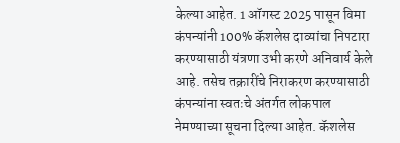केल्या आहेत. 1 ऑगस्ट 2025 पासून विमा कंपन्यांनी 100% कॅशलेस दाव्यांचा निपटारा करण्यासाठी यंत्रणा उभी करणे अनिवार्य केले आहे. तसेच तक्रारींचे निराकरण करण्यासाठी कंपन्यांना स्वतःचे अंतर्गत लोकपाल नेमण्याच्या सूचना दिल्या आहेत. कॅशलेस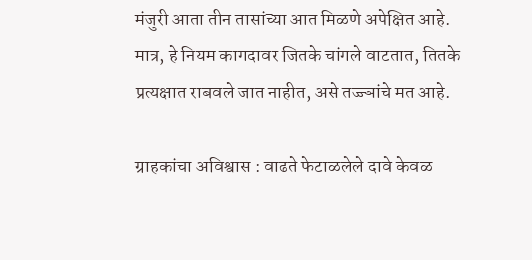मंजुरी आता तीन तासांच्या आत मिळणे अपेक्षित आहे. मात्र, हे नियम कागदावर जितके चांगले वाटतात, तितके प्रत्यक्षात राबवले जात नाहीत, असे तज्ज्ञांचे मत आहे.

ग्राहकांचा अविश्वास : वाढते फेटाळलेले दावे केवळ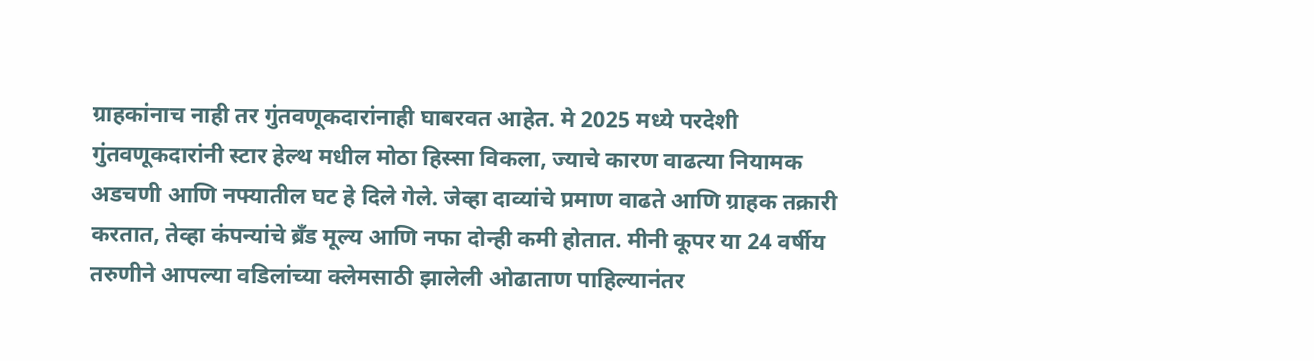ग्राहकांनाच नाही तर गुंतवणूकदारांनाही घाबरवत आहेत. मे 2025 मध्ये परदेशी गुंतवणूकदारांनी स्टार हेल्थ मधील मोठा हिस्सा विकला, ज्याचे कारण वाढत्या नियामक अडचणी आणि नफ्यातील घट हे दिले गेले. जेव्हा दाव्यांचे प्रमाण वाढते आणि ग्राहक तक्रारी करतात, तेव्हा कंपन्यांचे ब्रँड मूल्य आणि नफा दोन्ही कमी होतात. मीनी कूपर या 24 वर्षीय तरुणीने आपल्या वडिलांच्या क्लेमसाठी झालेली ओढाताण पाहिल्यानंतर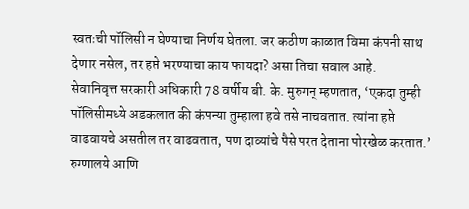स्वतःची पॉलिसी न घेण्याचा निर्णय घेतला. जर कठीण काळात विमा कंपनी साथ देणार नसेल, तर हप्ते भरण्याचा काय फायदा? असा तिचा सवाल आहे.
सेवानिवृत्त सरकारी अधिकारी 78 वर्षीय बी. के. मुरुगन् म्हणतात, ‘एकदा तुम्ही पॉलिसीमध्ये अडकलात की कंपन्या तुम्हाला हवे तसे नाचवतात. त्यांना हप्ते वाढवायचे असतील तर वाढवतात, पण दाव्यांचे पैसे परत देताना पोरखेळ करतात.’ रुग्णालये आणि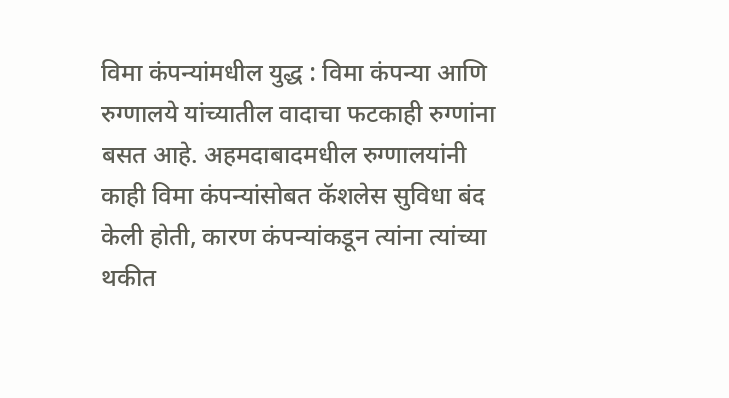विमा कंपन्यांमधील युद्ध : विमा कंपन्या आणि रुग्णालये यांच्यातील वादाचा फटकाही रुग्णांना बसत आहे. अहमदाबादमधील रुग्णालयांनी काही विमा कंपन्यांसोबत कॅशलेस सुविधा बंद केली होती, कारण कंपन्यांकडून त्यांना त्यांच्या थकीत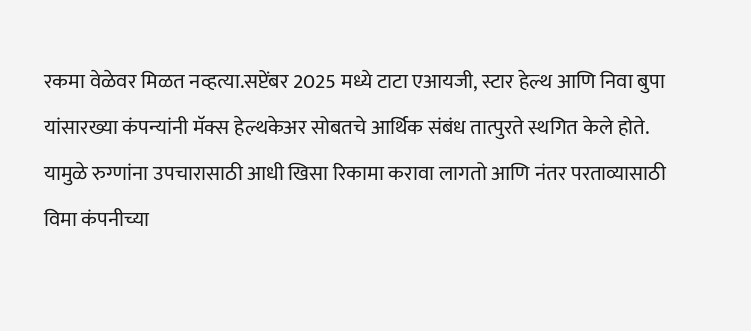रकमा वेळेवर मिळत नव्हत्या.सप्टेंबर 2025 मध्ये टाटा एआयजी, स्टार हेल्थ आणि निवा बुपा यांसारख्या कंपन्यांनी मॅक्स हेल्थकेअर सोबतचे आर्थिक संबंध तात्पुरते स्थगित केले होते. यामुळे रुग्णांना उपचारासाठी आधी खिसा रिकामा करावा लागतो आणि नंतर परताव्यासाठी विमा कंपनीच्या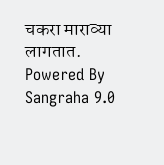चकरा माराव्या लागतात.
Powered By Sangraha 9.0